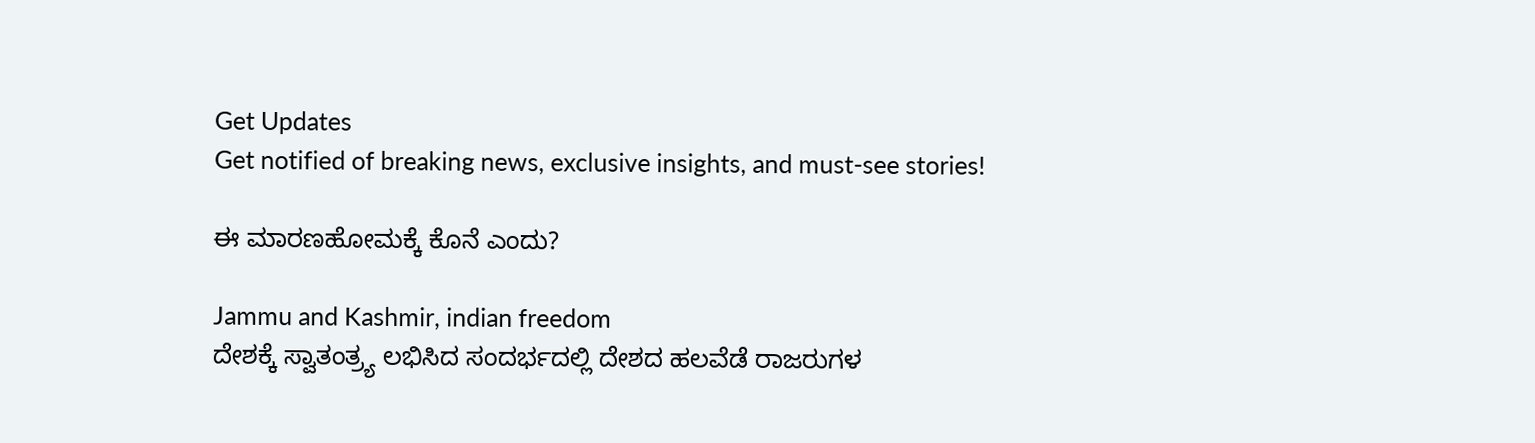Get Updates
Get notified of breaking news, exclusive insights, and must-see stories!

ಈ ಮಾರಣಹೋಮಕ್ಕೆ ಕೊನೆ ಎಂದು?

Jammu and Kashmir, indian freedom
ದೇಶಕ್ಕೆ ಸ್ವಾತಂತ್ರ್ಯ ಲಭಿಸಿದ ಸಂದರ್ಭದಲ್ಲಿ ದೇಶದ ಹಲವೆಡೆ ರಾಜರುಗಳ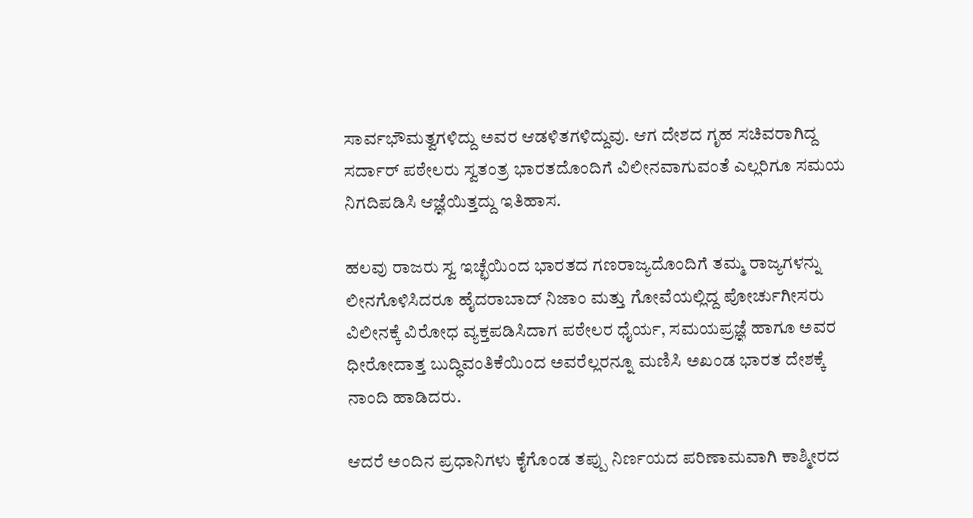ಸಾರ್ವಭೌಮತ್ವಗಳಿದ್ದು ಅವರ ಆಡಳಿತಗಳಿದ್ದುವು. ಆಗ ದೇಶದ ಗೃಹ ಸಚಿವರಾಗಿದ್ದ ಸರ್ದಾರ್ ಪಠೇಲರು ಸ್ವತಂತ್ರ ಭಾರತದೊಂದಿಗೆ ವಿಲೀನವಾಗುವಂತೆ ಎಲ್ಲರಿಗೂ ಸಮಯ ನಿಗದಿಪಡಿಸಿ ಆಜ್ಞೆಯಿತ್ತದ್ದು ಇತಿಹಾಸ.

ಹಲವು ರಾಜರು ಸ್ವ ಇಚ್ಛೆಯಿಂದ ಭಾರತದ ಗಣರಾಜ್ಯದೊಂದಿಗೆ ತಮ್ಮ ರಾಜ್ಯಗಳನ್ನು ಲೀನಗೊಳಿಸಿದರೂ ಹೈದರಾಬಾದ್ ನಿಜಾಂ ಮತ್ತು ಗೋವೆಯಲ್ಲಿದ್ದ ಪೋರ್ಚುಗೀಸರು ವಿಲೀನಕ್ಕೆ ವಿರೋಧ ವ್ಯಕ್ತಪಡಿಸಿದಾಗ ಪಠೇಲರ ಧೈರ್ಯ, ಸಮಯಪ್ರಜ್ಞೆ ಹಾಗೂ ಅವರ ಧೀರೋದಾತ್ತ ಬುದ್ಧಿವಂತಿಕೆಯಿಂದ ಅವರೆಲ್ಲರನ್ನೂ ಮಣಿಸಿ ಅಖಂಡ ಭಾರತ ದೇಶಕ್ಕೆ ನಾಂದಿ ಹಾಡಿದರು.

ಆದರೆ ಅಂದಿನ ಪ್ರಧಾನಿಗಳು ಕೈಗೊಂಡ ತಪ್ಪು ನಿರ್ಣಯದ ಪರಿಣಾಮವಾಗಿ ಕಾಶ್ಮೀರದ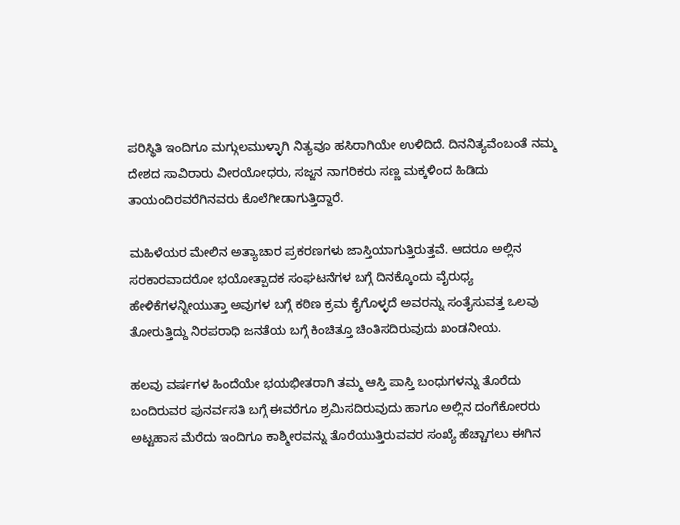ಪರಿಸ್ಥಿತಿ ಇಂದಿಗೂ ಮಗ್ಗುಲಮುಳ್ಳಾಗಿ ನಿತ್ಯವೂ ಹಸಿರಾಗಿಯೇ ಉಳಿದಿದೆ. ದಿನನಿತ್ಯವೆಂಬಂತೆ ನಮ್ಮ ದೇಶದ ಸಾವಿರಾರು ವೀರಯೋಧರು, ಸಜ್ಜನ ನಾಗರಿಕರು ಸಣ್ಣ ಮಕ್ಕಳಿಂದ ಹಿಡಿದು ತಾಯಂದಿರವರೆಗಿನವರು ಕೊಲೆಗೀಡಾಗುತ್ತಿದ್ದಾರೆ.

ಮಹಿಳೆಯರ ಮೇಲಿನ ಅತ್ಯಾಚಾರ ಪ್ರಕರಣಗಳು ಜಾಸ್ತಿಯಾಗುತ್ತಿರುತ್ತವೆ. ಆದರೂ ಅಲ್ಲಿನ ಸರಕಾರವಾದರೋ ಭಯೋತ್ಪಾದಕ ಸಂಘಟನೆಗಳ ಬಗ್ಗೆ ದಿನಕ್ಕೊಂದು ವೈರುಧ್ಯ ಹೇಳಿಕೆಗಳನ್ನೀಯುತ್ತಾ ಅವುಗಳ ಬಗ್ಗೆ ಕಠಿಣ ಕ್ರಮ ಕೈಗೊಳ್ಳದೆ ಅವರನ್ನು ಸಂತೈಸುವತ್ತ ಒಲವು ತೋರುತ್ತಿದ್ದು ನಿರಪರಾಧಿ ಜನತೆಯ ಬಗ್ಗೆ ಕಿಂಚಿತ್ತೂ ಚಿಂತಿಸದಿರುವುದು ಖಂಡನೀಯ.

ಹಲವು ವರ್ಷಗಳ ಹಿಂದೆಯೇ ಭಯಭೀತರಾಗಿ ತಮ್ಮ ಆಸ್ತಿ ಪಾಸ್ತಿ ಬಂಧುಗಳನ್ನು ತೊರೆದು ಬಂದಿರುವರ ಪುನರ್ವಸತಿ ಬಗ್ಗೆ ಈವರೆಗೂ ಶ್ರಮಿಸದಿರುವುದು ಹಾಗೂ ಅಲ್ಲಿನ ದಂಗೆಕೋರರು ಅಟ್ಟಹಾಸ ಮೆರೆದು ಇಂದಿಗೂ ಕಾಶ್ಮೀರವನ್ನು ತೊರೆಯುತ್ತಿರುವವರ ಸಂಖ್ಯೆ ಹೆಚ್ಚಾಗಲು ಈಗಿನ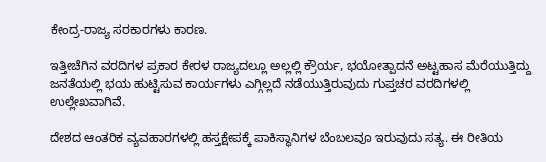ಕೇಂದ್ರ-ರಾಜ್ಯ ಸರಕಾರಗಳು ಕಾರಣ.

ಇತ್ತೀಚೆಗಿನ ವರದಿಗಳ ಪ್ರಕಾರ ಕೇರಳ ರಾಜ್ಯದಲ್ಲೂ ಅಲ್ಲಲ್ಲಿ ಕ್ರೌರ್ಯ, ಭಯೋತ್ಪಾದನೆ ಅಟ್ಟಹಾಸ ಮೆರೆಯುತ್ತಿದ್ದು ಜನತೆಯಲ್ಲಿ ಭಯ ಹುಟ್ಟಿಸುವ ಕಾರ್ಯಗಳು ಎಗ್ಗಿಲ್ಲದೆ ನಡೆಯುತ್ತಿರುವುದು ಗುಪ್ತಚರ ವರದಿಗಳಲ್ಲಿ ಉಲ್ಲೇಖವಾಗಿವೆ.

ದೇಶದ ಆಂತರಿಕ ವ್ಯವಹಾರಗಳಲ್ಲಿ ಹಸ್ತಕ್ಷೇಪಕ್ಕೆ ಪಾಕಿಸ್ಥಾನಿಗಳ ಬೆಂಬಲವೂ ಇರುವುದು ಸತ್ಯ. ಈ ರೀತಿಯ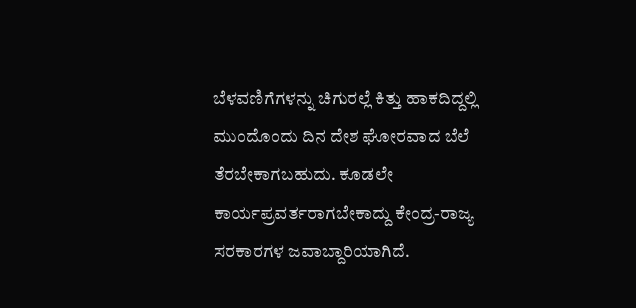ಬೆಳವಣಿಗೆಗಳನ್ನು ಚಿಗುರಲ್ಲೆ ಕಿತ್ತು ಹಾಕದಿದ್ದಲ್ಲಿ ಮುಂದೊಂದು ದಿನ ದೇಶ ಘೋರವಾದ ಬೆಲೆ ತೆರಬೇಕಾಗಬಹುದು. ಕೂಡಲೇ ಕಾರ್ಯಪ್ರವರ್ತರಾಗಬೇಕಾದ್ದು ಕೇಂದ್ರ-ರಾಜ್ಯ ಸರಕಾರಗಳ ಜವಾಬ್ದಾರಿಯಾಗಿದೆ.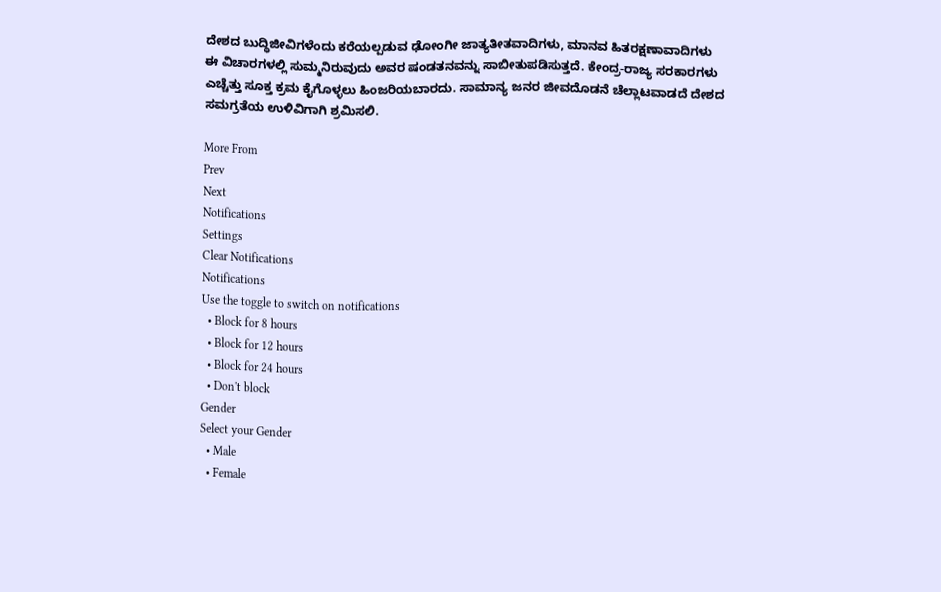ದೇಶದ ಬುದ್ಧಿಜೀವಿಗಳೆಂದು ಕರೆಯಲ್ಪಡುವ ಢೋಂಗೀ ಜಾತ್ಯತೀತವಾದಿಗಳು, ಮಾನವ ಹಿತರಕ್ಷಣಾವಾದಿಗಳು ಈ ವಿಚಾರಗಳಲ್ಲಿ ಸುಮ್ಮನಿರುವುದು ಅವರ ಷಂಡತನವನ್ನು ಸಾಬೀತುಪಡಿಸುತ್ತದೆ. ಕೇಂದ್ರ-ರಾಜ್ಯ ಸರಕಾರಗಳು ಎಚ್ಚೆತ್ತು ಸೂಕ್ತ ಕ್ರಮ ಕೈಗೊಳ್ಳಲು ಹಿಂಜರಿಯಬಾರದು. ಸಾಮಾನ್ಯ ಜನರ ಜೀವದೊಡನೆ ಚೆಲ್ಲಾಟವಾಡದೆ ದೇಶದ ಸಮಗ್ರತೆಯ ಉಳಿವಿಗಾಗಿ ಶ್ರಮಿಸಲಿ.

More From
Prev
Next
Notifications
Settings
Clear Notifications
Notifications
Use the toggle to switch on notifications
  • Block for 8 hours
  • Block for 12 hours
  • Block for 24 hours
  • Don't block
Gender
Select your Gender
  • Male
  • Female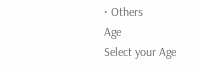• Others
Age
Select your Age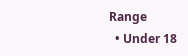Range
  • Under 18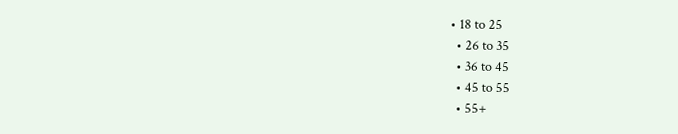• 18 to 25
  • 26 to 35
  • 36 to 45
  • 45 to 55
  • 55+